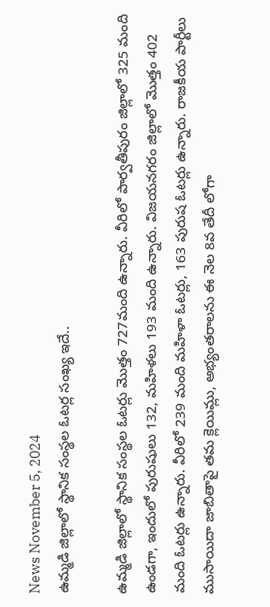News November 5, 2024
ఉమ్మడి జిల్లాలో స్థానిక సంస్థల ఓటర్ల సంఖ్య ఇదే..

ఉమ్మడి జిల్లాలో స్థానిక సంస్థల ఓటర్లు మొత్తం 727మంది ఉన్నారు. వీరిలో పార్వతీపురం జిల్లాలో 325 మంది ఉండగా, ఇందులో పురుషులు 132, మహిళలు 193 మంది ఉన్నారు. విజయనగరం జిల్లాలో మొత్తం 402 మంది ఓటర్లు ఉన్నారు. వీరిలో 239 మంది మహిళా ఓటర్లు, 163 పురుష ఓటర్లు ఉన్నారు. రాజకీయ పార్టీలు ముసాయిదా జాబితాపై తమ క్లెయిమ్లు, అభ్యంతరాలను ఈ నెల 8వ తేదీ లోగా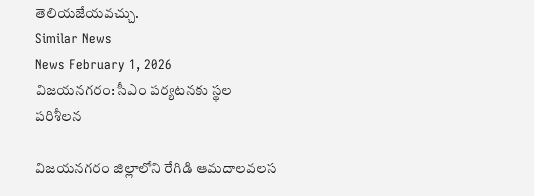తెలియజేయవచ్చు.
Similar News
News February 1, 2026
విజయనగరం: సీఎం పర్యటనకు స్థల పరిశీలన

విజయనగరం జిల్లాలోని రేగిడి ఆమదాలవలస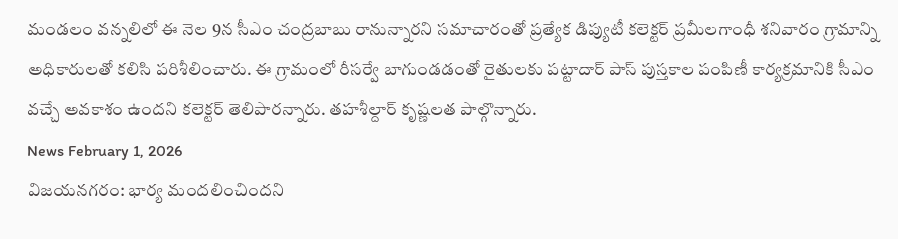మండలం వన్నలిలో ఈ నెల 9న సీఎం చంద్రబాబు రానున్నారని సమాచారంతో ప్రత్యేక డిప్యుటీ కలెక్టర్ ప్రమీలగాంధీ శనివారం గ్రామాన్ని అధికారులతో కలిసి పరిశీలించారు. ఈ గ్రామంలో రీసర్వే బాగుండడంతో రైతులకు పట్టాదార్ పాస్ పుస్తకాల పంపిణీ కార్యక్రమానికి సీఎం వచ్చే అవకాశం ఉందని కలెక్టర్ తెలిపారన్నారు. తహశీల్దార్ కృష్ణలత పాల్గొన్నారు.
News February 1, 2026
విజయనగరం: భార్య మందలించిందని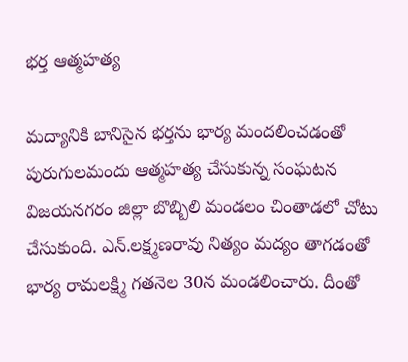భర్త ఆత్మహత్య

మద్యానికి బానిసైన భర్తను భార్య మందలించడంతో పురుగులమందు ఆత్మహత్య చేసుకున్న సంఘటన విజయనగరం జిల్లా బొబ్బిలి మండలం చింతాడలో చోటు చేసుకుంది. ఎన్.లక్ష్మణరావు నిత్యం మద్యం తాగడంతో భార్య రామలక్ష్మి గతనెల 30న మండలించారు. దీంతో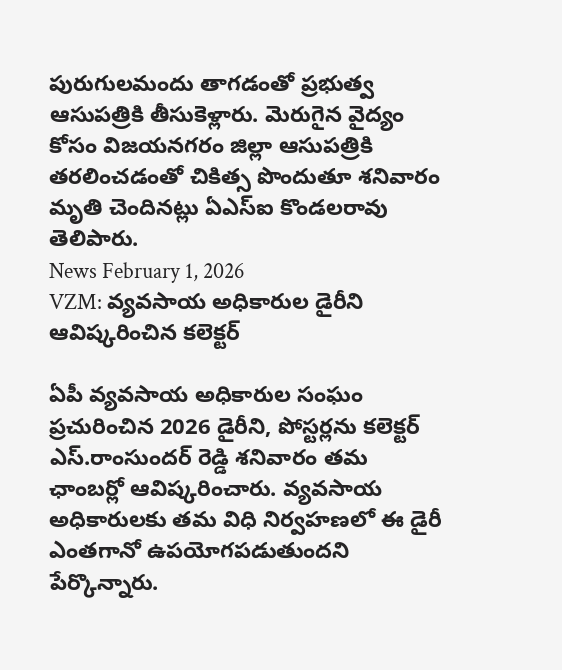పురుగులమందు తాగడంతో ప్రభుత్వ ఆసుపత్రికి తీసుకెళ్లారు. మెరుగైన వైద్యం కోసం విజయనగరం జిల్లా ఆసుపత్రికి తరలించడంతో చికిత్స పొందుతూ శనివారం మృతి చెందినట్లు ఏఎస్ఐ కొండలరావు తెలిపారు.
News February 1, 2026
VZM: వ్యవసాయ అధికారుల డైరీని ఆవిష్కరించిన కలెక్టర్

ఏపీ వ్యవసాయ అధికారుల సంఘం ప్రచురించిన 2026 డైరీని, పోస్టర్లను కలెక్టర్ ఎస్.రాంసుందర్ రెడ్డి శనివారం తమ ఛాంబర్లో ఆవిష్కరించారు. వ్యవసాయ అధికారులకు తమ విధి నిర్వహణలో ఈ డైరీ ఎంతగానో ఉపయోగపడుతుందని పేర్కొన్నారు.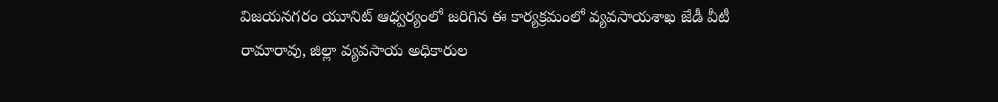విజయనగరం యూనిట్ ఆధ్వర్యంలో జరిగిన ఈ కార్యక్రమంలో వ్యవసాయశాఖ జేడీ వీటీ రామారావు, జిల్లా వ్యవసాయ అధికారుల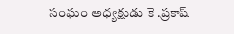సంఘం అధ్యక్షుడు కె .ప్రకాష్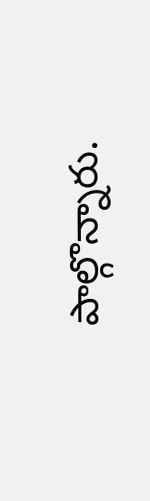పాల్గొన్నారు.